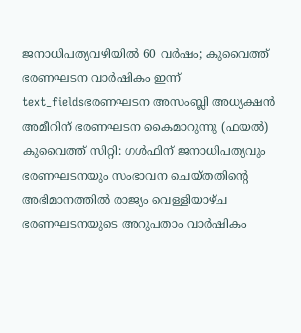ജനാധിപത്യവഴിയിൽ 60 വർഷം; കുവൈത്ത് ഭരണഘടന വാർഷികം ഇന്ന്
text_fieldsഭരണഘടന അസംബ്ലി അധ്യക്ഷൻ അമീറിന് ഭരണഘടന കൈമാറുന്നു (ഫയൽ)
കുവൈത്ത് സിറ്റി: ഗൾഫിന് ജനാധിപത്യവും ഭരണഘടനയും സംഭാവന ചെയ്തതിന്റെ അഭിമാനത്തിൽ രാജ്യം വെള്ളിയാഴ്ച ഭരണഘടനയുടെ അറുപതാം വാർഷികം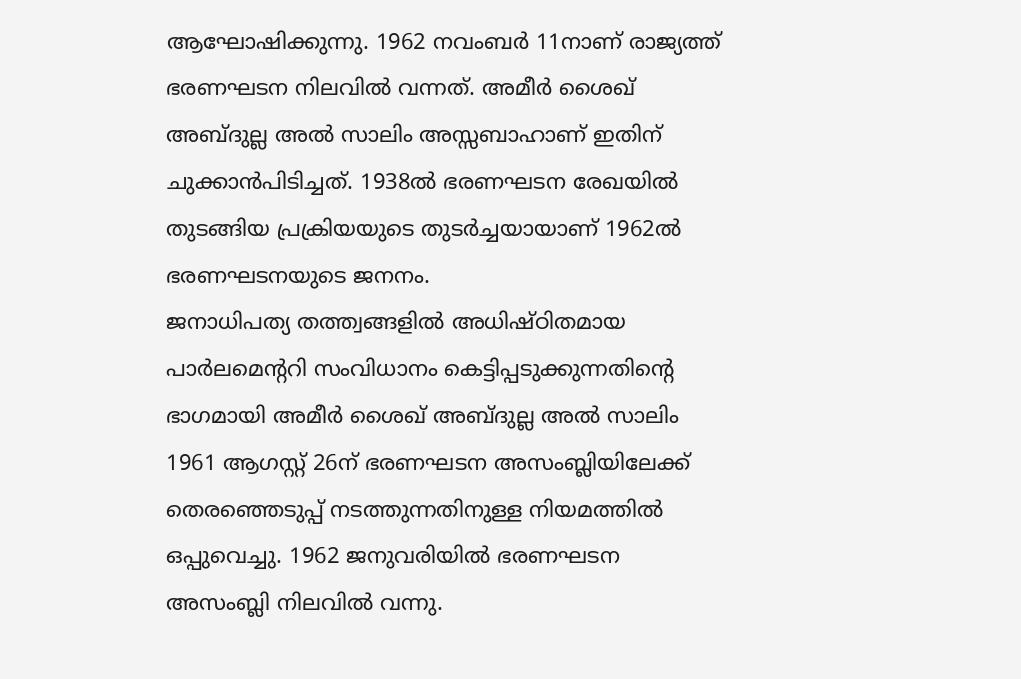ആഘോഷിക്കുന്നു. 1962 നവംബർ 11നാണ് രാജ്യത്ത് ഭരണഘടന നിലവിൽ വന്നത്. അമീർ ശൈഖ് അബ്ദുല്ല അൽ സാലിം അസ്സബാഹാണ് ഇതിന് ചുക്കാൻപിടിച്ചത്. 1938ൽ ഭരണഘടന രേഖയിൽ തുടങ്ങിയ പ്രക്രിയയുടെ തുടർച്ചയായാണ് 1962ൽ ഭരണഘടനയുടെ ജനനം.
ജനാധിപത്യ തത്ത്വങ്ങളിൽ അധിഷ്ഠിതമായ പാർലമെന്ററി സംവിധാനം കെട്ടിപ്പടുക്കുന്നതിന്റെ ഭാഗമായി അമീർ ശൈഖ് അബ്ദുല്ല അൽ സാലിം 1961 ആഗസ്റ്റ് 26ന് ഭരണഘടന അസംബ്ലിയിലേക്ക് തെരഞ്ഞെടുപ്പ് നടത്തുന്നതിനുള്ള നിയമത്തിൽ ഒപ്പുവെച്ചു. 1962 ജനുവരിയിൽ ഭരണഘടന അസംബ്ലി നിലവിൽ വന്നു.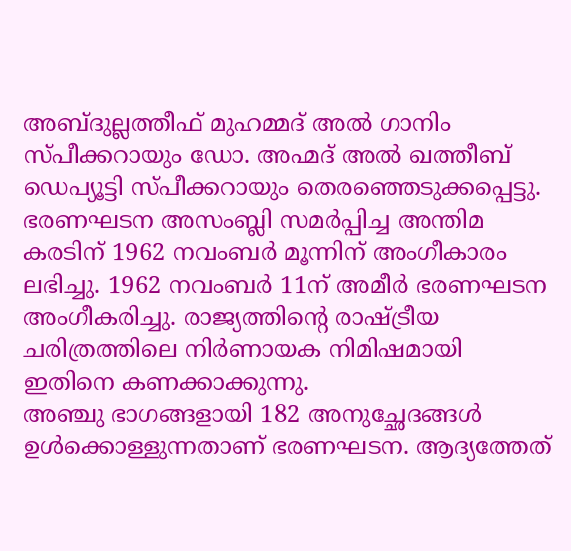അബ്ദുല്ലത്തീഫ് മുഹമ്മദ് അൽ ഗാനിം സ്പീക്കറായും ഡോ. അഹ്മദ് അൽ ഖത്തീബ് ഡെപ്യൂട്ടി സ്പീക്കറായും തെരഞ്ഞെടുക്കപ്പെട്ടു. ഭരണഘടന അസംബ്ലി സമർപ്പിച്ച അന്തിമ കരടിന് 1962 നവംബർ മൂന്നിന് അംഗീകാരം ലഭിച്ചു. 1962 നവംബർ 11ന് അമീർ ഭരണഘടന അംഗീകരിച്ചു. രാജ്യത്തിന്റെ രാഷ്ട്രീയ ചരിത്രത്തിലെ നിർണായക നിമിഷമായി ഇതിനെ കണക്കാക്കുന്നു.
അഞ്ചു ഭാഗങ്ങളായി 182 അനുച്ഛേദങ്ങൾ ഉൾക്കൊള്ളുന്നതാണ് ഭരണഘടന. ആദ്യത്തേത്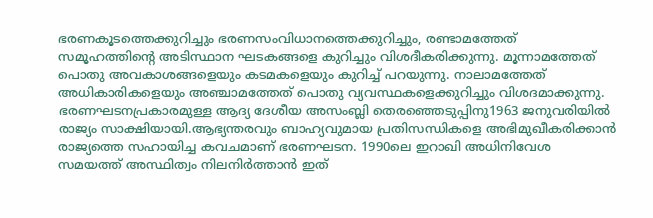ഭരണകൂടത്തെക്കുറിച്ചും ഭരണസംവിധാനത്തെക്കുറിച്ചും, രണ്ടാമത്തേത് സമൂഹത്തിന്റെ അടിസ്ഥാന ഘടകങ്ങളെ കുറിച്ചും വിശദീകരിക്കുന്നു. മൂന്നാമത്തേത് പൊതു അവകാശങ്ങളെയും കടമകളെയും കുറിച്ച് പറയുന്നു. നാലാമത്തേത് അധികാരികളെയും അഞ്ചാമത്തേത് പൊതു വ്യവസ്ഥകളെക്കുറിച്ചും വിശദമാക്കുന്നു.
ഭരണഘടനപ്രകാരമുള്ള ആദ്യ ദേശീയ അസംബ്ലി തെരഞ്ഞെടുപ്പിനു1963 ജനുവരിയിൽ രാജ്യം സാക്ഷിയായി.ആഭ്യന്തരവും ബാഹ്യവുമായ പ്രതിസന്ധികളെ അഭിമുഖീകരിക്കാൻ രാജ്യത്തെ സഹായിച്ച കവചമാണ് ഭരണഘടന. 1990ലെ ഇറാഖി അധിനിവേശ സമയത്ത് അസ്ഥിത്വം നിലനിർത്താൻ ഇത്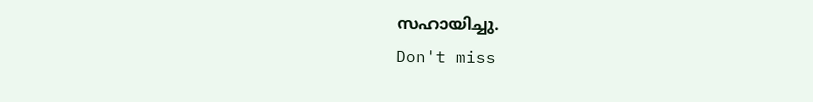സഹായിച്ചു.
Don't miss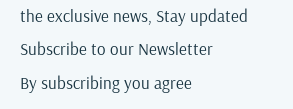the exclusive news, Stay updated
Subscribe to our Newsletter
By subscribing you agree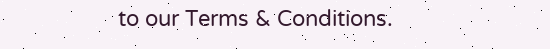to our Terms & Conditions.